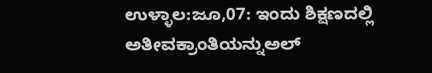ಉಳ್ಳಾಲ:ಜೂ,07: ಇಂದು ಶಿಕ್ಷಣದಲ್ಲಿ ಅತೀವಕ್ರಾಂತಿಯನ್ನುಅಲ್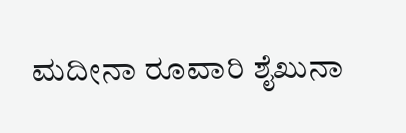ಮದೀನಾ ರೂವಾರಿ ಶೈಖುನಾ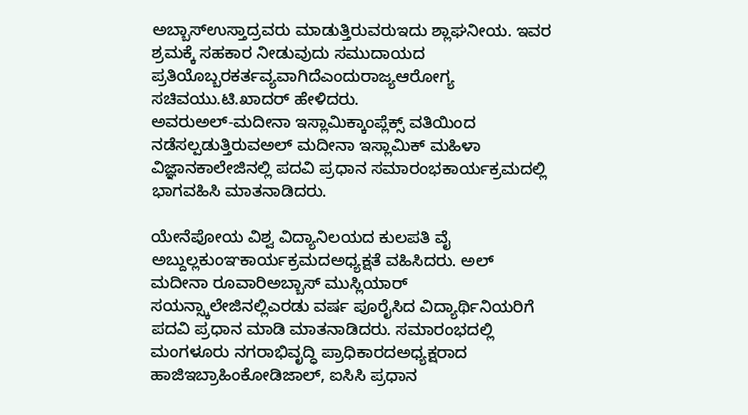ಅಬ್ಬಾಸ್ಉಸ್ತಾದ್ರವರು ಮಾಡುತ್ತಿರುವರುಇದು ಶ್ಲಾಘನೀಯ. ಇವರ ಶ್ರಮಕ್ಕೆ ಸಹಕಾರ ನೀಡುವುದು ಸಮುದಾಯದ ಪ್ರತಿಯೊಬ್ಬರಕರ್ತವ್ಯವಾಗಿದೆಎಂದುರಾಜ್ಯಆರೋಗ್ಯ ಸಚಿವಯು.ಟಿ.ಖಾದರ್ ಹೇಳಿದರು.
ಅವರುಅಲ್-ಮದೀನಾ ಇಸ್ಲಾಮಿಕ್ಕಾಂಪ್ಲೆಕ್ಸ್ ವತಿಯಿಂದ ನಡೆಸಲ್ಪಡುತ್ತಿರುವಅಲ್ ಮದೀನಾ ಇಸ್ಲಾಮಿಕ್ ಮಹಿಳಾ ವಿಜ್ಞಾನಕಾಲೇಜಿನಲ್ಲಿ ಪದವಿ ಪ್ರಧಾನ ಸಮಾರಂಭಕಾರ್ಯಕ್ರಮದಲ್ಲಿ ಭಾಗವಹಿಸಿ ಮಾತನಾಡಿದರು.

ಯೇನೆಪೋಯ ವಿಶ್ವ ವಿದ್ಯಾನಿಲಯದ ಕುಲಪತಿ ವೈ ಅಬ್ದುಲ್ಲಕುಂಞಕಾರ್ಯಕ್ರಮದಅಧ್ಯಕ್ಷತೆ ವಹಿಸಿದರು. ಅಲ್ ಮದೀನಾ ರೂವಾರಿಅಬ್ಬಾಸ್ ಮುಸ್ಲಿಯಾರ್ ಸಯನ್ಸ್ಕಾಲೇಜಿನಲ್ಲಿಎರಡು ವರ್ಷ ಪೂರೈಸಿದ ವಿದ್ಯಾರ್ಥಿನಿಯರಿಗೆ ಪದವಿ ಪ್ರಧಾನ ಮಾಡಿ ಮಾತನಾಡಿದರು. ಸಮಾರಂಭದಲ್ಲಿ ಮಂಗಳೂರು ನಗರಾಭಿವೃದ್ಧಿ ಪ್ರಾಧಿಕಾರದಅಧ್ಯಕ್ಷರಾದ ಹಾಜಿಇಬ್ರಾಹಿಂಕೋಡಿಜಾಲ್, ಐಸಿಸಿ ಪ್ರಧಾನ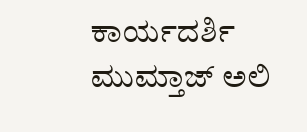ಕಾರ್ಯದರ್ಶಿ ಮುಮ್ತಾಜ್ ಅಲಿ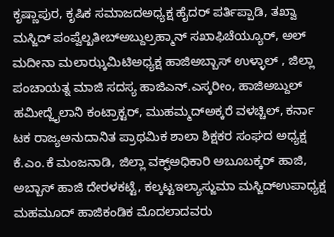ಕೃಷ್ಣಾಪುರ, ಕೃಷಿಕ ಸಮಾಜದಅಧ್ಯಕ್ಷ ಹೈದರ್ ಪರ್ತಿಪ್ಪಾಡಿ, ತಖ್ವಾ ಮಸ್ಜಿದ್ ಪಂಪ್ವೆಲ್ಖತೀಬ್ಅಬ್ದುಲ್ರಹ್ಮಾನ್ ಸಖಾಫಿಚೆಯ್ಯೂರ್, ಅಲ್ ಮದೀನಾ ಮಲಾಝ್ಕಮಿಟಿಅಧ್ಯಕ್ಷ ಹಾಜಿಅಬ್ಬಾಸ್ ಉಳ್ಳಾಲ್ , ಜಿಲ್ಲಾ ಪಂಚಾಯತ್ನ ಮಾಜಿ ಸದಸ್ಯ ಹಾಜಿಎನ್.ಎಸ್ಕರೀಂ, ಹಾಜಿಅಬ್ದುಲ್ ಹಮೀದ್ಜೈಲಾನಿ ಕಂಟ್ರಾಕ್ಟರ್, ಮುಹಮ್ಮದ್ಅಕ್ಕರೆ ವಳಚ್ಚಿಲ್, ಕರ್ನಾ ಟಕ ರಾಜ್ಯಅನುದಾನಿತ ಪ್ರಾಥಮಿಕ ಶಾಲಾ ಶಿಕ್ಷಕರ ಸಂಘದ ಅಧ್ಯಕ್ಷ ಕೆ.ಎಂ.ಕೆ ಮಂಜನಾಡಿ, ಜಿಲ್ಲಾ ವಕ್ಫ್ಅಧಿಕಾರಿ ಅಬೂಬಕ್ಕರ್ ಹಾಜಿ, ಅಬ್ಬಾಸ್ ಹಾಜಿ ದೇರಳಕಟ್ಟೆ, ಕಲ್ಕಟ್ಟಇಲ್ಯಾಸ್ಜುಮಾ ಮಸ್ಜಿದ್ಉಪಾಧ್ಯಕ್ಷ ಮಹಮೂದ್ ಹಾಜಿಕಂಡಿಕ ಮೊದಲಾದವರು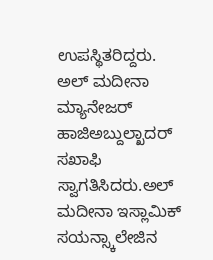ಉಪಸ್ಥಿತರಿದ್ದರು.
ಅಲ್ ಮದೀನಾ ಮ್ಯಾನೇಜರ್ ಹಾಜಿಅಬ್ದುಲ್ಖಾದರ್ ಸಖಾಫಿ ಸ್ವಾಗತಿಸಿದರು.ಅಲ್ ಮದೀನಾ ಇಸ್ಲಾಮಿಕ್ ಸಯನ್ಸ್ಕಾಲೇಜಿನ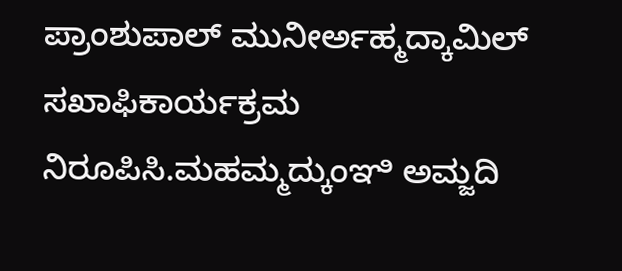ಪ್ರಾಂಶುಪಾಲ್ ಮುನೀರ್ಅಹ್ಮದ್ಕಾಮಿಲ್ ಸಖಾಫಿಕಾರ್ಯಕ್ರಮ ನಿರೂಪಿಸಿ.ಮಹಮ್ಮದ್ಕುಂಞಿ ಅಮ್ಜದಿ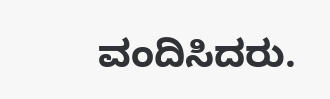ವಂದಿಸಿದರು.